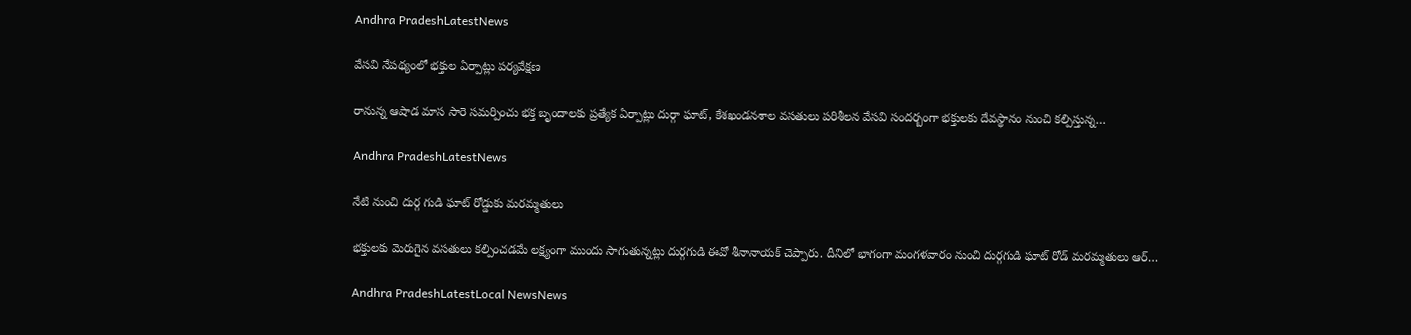Andhra PradeshLatestNews

వేసవి నేపథ్యంలో భక్తుల ఏర్పాట్లు పర్యవేక్షణ

రానున్న ఆషాడ మాస సారె సమర్పించు భక్త బృందాలకు ప్రత్యేక ఏర్పాట్లు దుర్గా ఘాట్, కేశఖండనశాల వసతులు పరిశీలన వేసవి సందర్బంగా భక్తులకు దేవస్థానం నుంచి కల్పిస్తున్న…

Andhra PradeshLatestNews

నేటి నుంచి దుర్గ గుడి ఘాట్ రోడ్డుకు మరమ్మతులు

భక్తులకు మెరుగైన వసతులు కల్పించడమే లక్ష్యంగా ముందు సాగుతున్నట్లు దుర్గగుడి ఈవో శీనానాయక్ చెప్పారు. దీనిలో భాగంగా మంగళవారం నుంచి దుర్గగుడి ఘాట్ రోడ్ మరమ్మతులు ఆర్…

Andhra PradeshLatestLocal NewsNews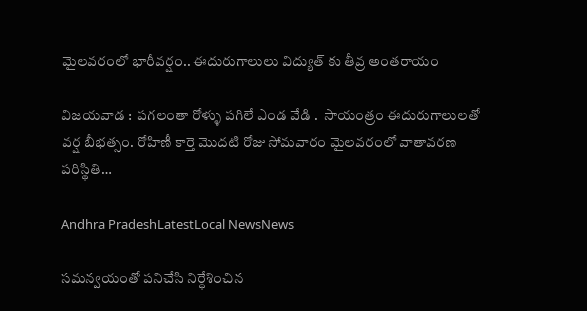మైలవరంలో భారీవర్షం.. ఈదురుగాలులు విద్యుత్ కు తీవ్ర అంతరాయం

విజయవాడ :  పగలంతా రోళ్ళు పగిలే ఎండ వేడి .  సాయంత్రం ఈదురుగాలులతో వర్ష బీభత్సం. రోహిణీ కార్తె మొదటి రోజు సోమవారం మైలవరంలో వాతావరణ పరిస్థితి…

Andhra PradeshLatestLocal NewsNews

సమన్వయంతో పనిచేసి నిర్ధేశించిన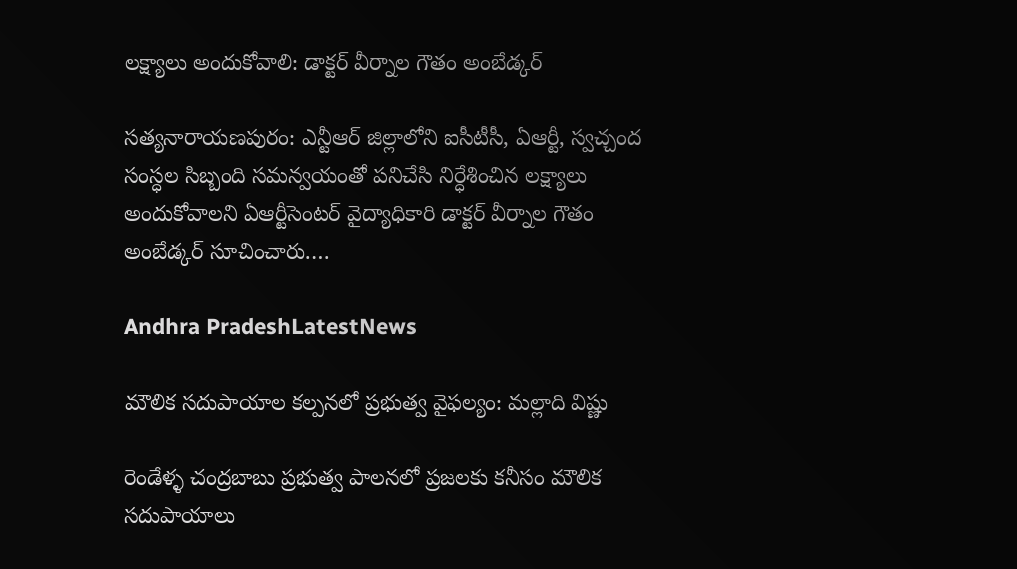లక్ష్యాలు అందుకోవాలి: డాక్టర్‌ వీర్నాల గౌతం అంబేడ్కర్‌

సత్యనారాయణపురం: ఎన్టీఆర్‌ జిల్లాలోని ఐసీటీసీ, ఏఆర్టీ, స్వచ్చంద సంస్ధల సిబ్బంది సమన్వయంతో పనిచేసి నిర్ధేశించిన లక్ష్యాలు అందుకోవాలని ఏఆర్టీసెంటర్‌ వైద్యాధికారి డాక్టర్‌ వీర్నాల గౌతం అంబేడ్కర్‌ సూచించారు.…

Andhra PradeshLatestNews

మౌలిక సదుపాయాల కల్పనలో ప్రభుత్వ వైఫల్యం: మల్లాది విష్ణు

రెండేళ్ళ చంద్రబాబు ప్రభుత్వ పాలనలో ప్రజలకు కనీసం మౌలిక సదుపాయాలు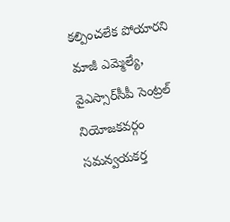కల్పించలేక పోయారని మాజీ ఎమ్మెల్యే, వైఎస్సార్‌సీపీ సెంట్రల్‌ నియోజకవర్గం సమన్వయకర్త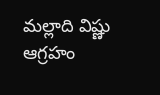మల్లాది విష్ణు ఆగ్రహం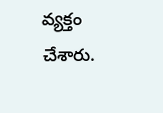వ్యక్తం చేశారు.